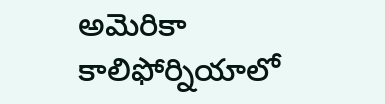అమెరికా కాలిఫోర్నియాలో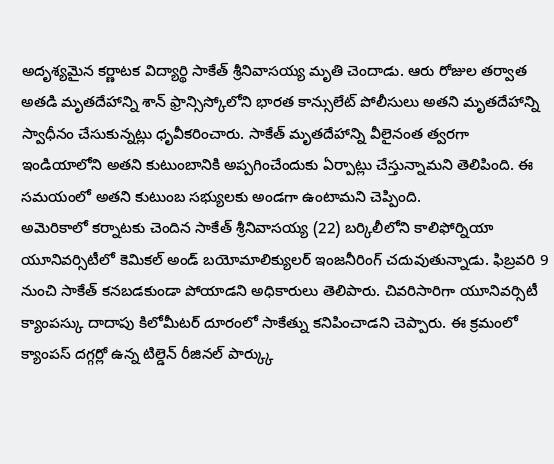అదృశ్యమైన కర్ణాటక విద్యార్థి సాకేత్ శ్రీనివాసయ్య మృతి చెందాడు. ఆరు రోజుల తర్వాత అతడి మృతదేహాన్ని శాన్ ఫ్రాన్సిస్కోలోని భారత కాన్సులేట్ పోలీసులు అతని మృతదేహాన్ని స్వాధీనం చేసుకున్నట్లు ధృవీకరించారు. సాకేత్ మృతదేహాన్ని వీలైనంత త్వరగా ఇండియాలోని అతని కుటుంబానికి అప్పగించేందుకు ఏర్పాట్లు చేస్తున్నామని తెలిపింది. ఈ సమయంలో అతని కుటుంబ సభ్యులకు అండగా ఉంటామని చెప్పింది.
అమెరికాలో కర్నాటకు చెందిన సాకేత్ శ్రీనివాసయ్య (22) బర్కిలీలోని కాలిఫోర్నియా యూనివర్సిటీలో కెమికల్ అండ్ బయోమాలిక్యులర్ ఇంజనీరింగ్ చదువుతున్నాడు. ఫిబ్రవరి 9 నుంచి సాకేత్ కనబడకుండా పోయాడని అధికారులు తెలిపారు. చివరిసారిగా యూనివర్సిటీ క్యాంపస్కు దాదాపు కిలోమీటర్ దూరంలో సాకేత్ను కనిపించాడని చెప్పారు. ఈ క్రమంలో క్యాంపస్ దగ్గర్లో ఉన్న టిల్డెన్ రీజినల్ పార్క్కు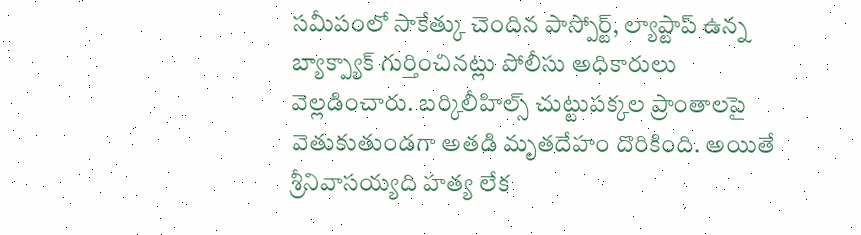సమీపంలో సాకేత్కు చెందిన పాస్పోర్ట్, ల్యాప్టాప్ ఉన్న బ్యాక్ప్యాక్ గుర్తించినట్లు పోలీసు అధికారులు వెల్లడించారు. బర్కిలీహిల్స్ చుట్టుపక్కల ప్రాంతాలపై వెతుకుతుండగా అతడి మృతదేహం దొరికింది. అయితే శ్రీనివాసయ్యది హత్య లేక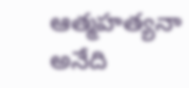ఆత్మహత్యనా అనేది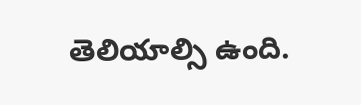తెలియాల్సి ఉంది.